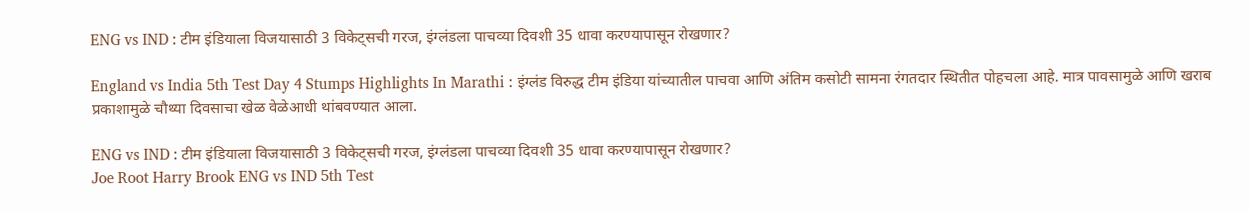ENG vs IND : टीम इंडियाला विजयासाठी 3 विकेट्सची गरज, इंग्लंडला पाचव्या दिवशी 35 धावा करण्यापासून रोखणार?

England vs India 5th Test Day 4 Stumps Highlights In Marathi : इंग्लंड विरुद्ध टीम इंडिया यांच्यातील पाचवा आणि अंतिम कसोटी सामना रंगतदार स्थितीत पोहचला आहे. मात्र पावसामुळे आणि खराब प्रकाशामुळे चौथ्या दिवसाचा खेळ वेळेआधी थांबवण्यात आला.

ENG vs IND : टीम इंडियाला विजयासाठी 3 विकेट्सची गरज, इंग्लंडला पाचव्या दिवशी 35 धावा करण्यापासून रोखणार?
Joe Root Harry Brook ENG vs IND 5th Test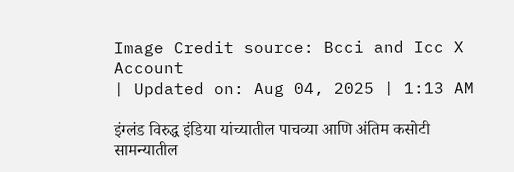Image Credit source: Bcci and Icc X Account
| Updated on: Aug 04, 2025 | 1:13 AM

इंग्लंड विरुद्ध इंडिया यांच्यातील पाचव्या आणि अंतिम कसोटी सामन्यातील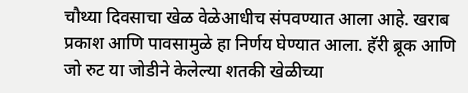चौथ्या दिवसाचा खेळ वेळेआधीच संपवण्यात आला आहे. खराब प्रकाश आणि पावसामुळे हा निर्णय घेण्यात आला. हॅरी ब्रूक आणि जो रुट या जोडीने केलेल्या शतकी खेळीच्या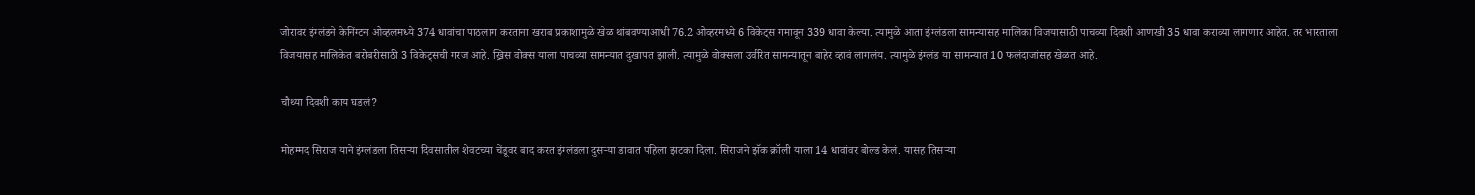जोरावर इंग्लंडने केनिंग्टन ओव्हलमध्ये 374 धावांचा पाठलाग करताना खराब प्रकाशामुळे खेळ थांबवण्याआधी 76.2 ओव्हरमध्ये 6 विकेट्स गमावून 339 धावा केल्या. त्यामुळे आता इंग्लंडला सामन्यासह मालिका विजयासाठी पाचव्या दिवशी आणखी 35 धावा कराव्या लागणार आहेत. तर भारताला विजयासह मालिकेत बरोबरीसाठी 3 विकेट्सची गरज आहे. ख्रिस वोक्स याला पाचव्या सामन्यात दुखापत झाली. त्यामुळे वोक्सला उर्वरित सामन्यातून बाहेर व्हावं लागलंय. त्यामुळे इंग्लंड या सामन्यात 10 फलंदाजांसह खेळत आहे.

चौथ्या दिवशी काय घडलं?

मोहम्मद सिराज याने इंग्लंडला तिसर्‍या दिवसातील शेवटच्या चेंडूवर बाद करत इंग्लंडला दुसर्‍या डावात पहिला झटका दिला. सिराजने झॅक क्रॉली याला 14 धावांवर बोल्ड केलं. यासह तिसऱ्या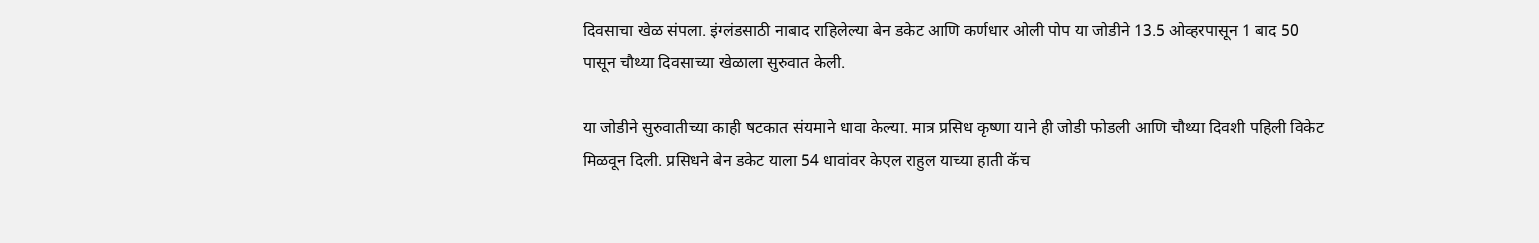दिवसाचा खेळ संपला. इंग्लंडसाठी नाबाद राहिलेल्या बेन डकेट आणि कर्णधार ओली पोप या जोडीने 13.5 ओव्हरपासून 1 बाद 50 पासून चौथ्या दिवसाच्या खेळाला सुरुवात केली.

या जोडीने सुरुवातीच्या काही षटकात संयमाने धावा केल्या. मात्र प्रसिध कृष्णा याने ही जोडी फोडली आणि चौथ्या दिवशी पहिली विकेट मिळवून दिली. प्रसिधने बेन डकेट याला 54 धावांवर केएल राहुल याच्या हाती कॅच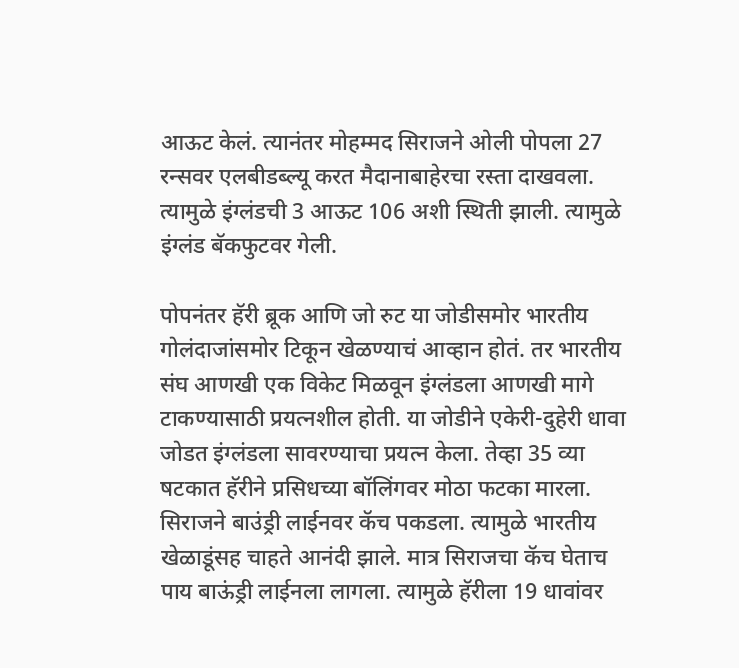आऊट केलं. त्यानंतर मोहम्मद सिराजने ओली पोपला 27 रन्सवर एलबीडब्ल्यू करत मैदानाबाहेरचा रस्ता दाखवला. त्यामुळे इंग्लंडची 3 आऊट 106 अशी स्थिती झाली. त्यामुळे इंग्लंड बॅकफुटवर गेली.

पोपनंतर हॅरी ब्रूक आणि जो रुट या जोडीसमोर भारतीय गोलंदाजांसमोर टिकून खेळण्याचं आव्हान होतं. तर भारतीय संघ आणखी एक विकेट मिळवून इंग्लंडला आणखी मागे टाकण्यासाठी प्रयत्नशील होती. या जोडीने एकेरी-दुहेरी धावा जोडत इंग्लंडला सावरण्याचा प्रयत्न केला. तेव्हा 35 व्या षटकात हॅरीने प्रसिधच्या बॉलिंगवर मोठा फटका मारला. सिराजने बाउंड्री लाईनवर कॅच पकडला. त्यामुळे भारतीय खेळाडूंसह चाहते आनंदी झाले. मात्र सिराजचा कॅच घेताच पाय बाऊंड्री लाईनला लागला. त्यामुळे हॅरीला 19 धावांवर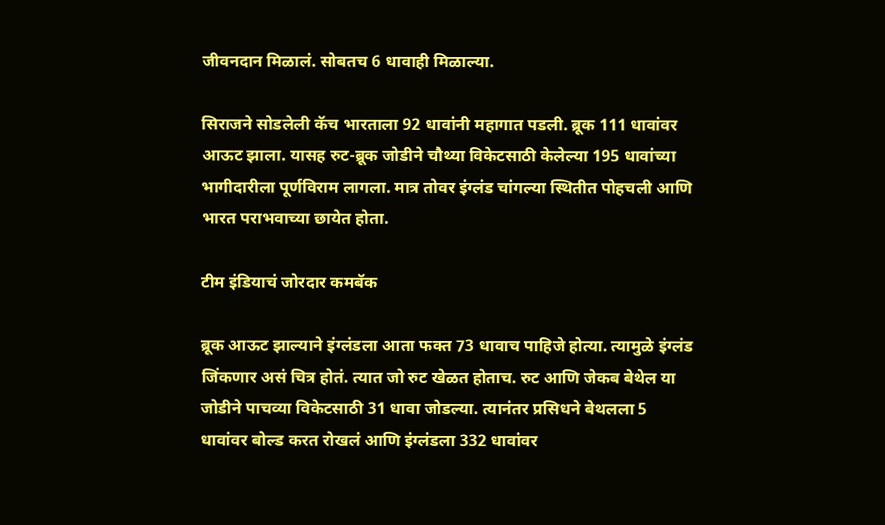जीवनदान मिळालं. सोबतच 6 धावाही मिळाल्या.

सिराजने सोडलेली कॅच भारताला 92 धावांनी महागात पडली. ब्रूक 111 धावांवर आऊट झाला. यासह रुट-ब्रूक जोडीने चौथ्या विकेटसाठी केलेल्या 195 धावांच्या भागीदारीला पूर्णविराम लागला. मात्र तोवर इंग्लंड चांगल्या स्थितीत पोहचली आणि भारत पराभवाच्या छायेत होता.

टीम इंडियाचं जोरदार कमबॅक

ब्रूक आऊट झाल्याने इंग्लंडला आता फक्त 73 धावाच पाहिजे होत्या. त्यामुळे इंग्लंड जिंकणार असं चित्र होतं. त्यात जो रुट खेळत होताच. रुट आणि जेकब बेथेल या जोडीने पाचव्या विकेटसाठी 31 धावा जोडल्या. त्यानंतर प्रसिधने बेथलला 5 धावांवर बोल्ड करत रोखलं आणि इंग्लंडला 332 धावांवर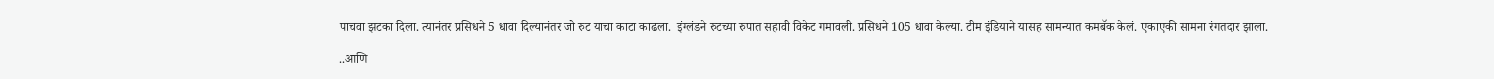पाचवा झटका दिला. त्यानंतर प्रसिधने 5 धावा दिल्यानंतर जो रुट याचा काटा काढला.  इंग्लंडने रुटच्या रुपात सहावी विकेट गमावली. प्रसिधने 105 धावा केल्या. टीम इंडियाने यासह सामन्यात कमबॅक केलं. एकाएकी सामना रंगतदार झाला.

..आणि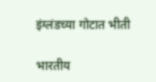इंग्लंडच्या गोटात भीती

भारतीय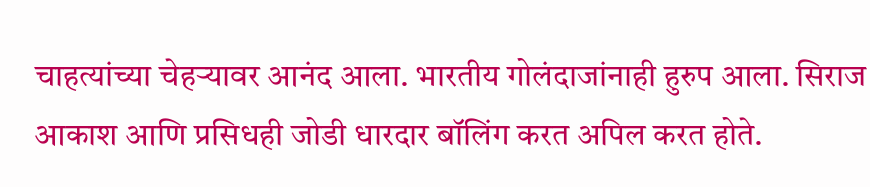चाहत्यांच्या चेहऱ्यावर आनंद आला. भारतीय गोलंदाजांनाही हुरुप आला. सिराज आकाश आणि प्रसिधही जोडी धारदार बॉलिंग करत अपिल करत होते.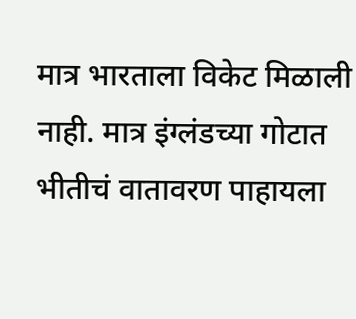मात्र भारताला विकेट मिळाली नाही. मात्र इंग्लंडच्या गोटात भीतीचं वातावरण पाहायला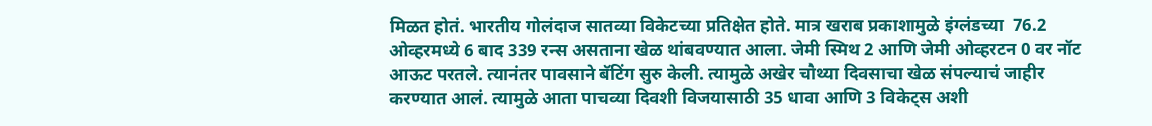मिळत होतं. भारतीय गोलंदाज सातव्या विकेटच्या प्रतिक्षेत होते. मात्र खराब प्रकाशामुळे इंग्लंडच्या  76.2 ओव्हरमध्ये 6 बाद 339 रन्स असताना खेळ थांबवण्यात आला. जेमी स्मिथ 2 आणि जेमी ओव्हरटन 0 वर नॉट आऊट परतले. त्यानंतर पावसाने बॅटिंग सुरु केली. त्यामुळे अखेर चौथ्या दिवसाचा खेळ संपल्याचं जाहीर करण्यात आलं. त्यामुळे आता पाचव्या दिवशी विजयासाठी 35 धावा आणि 3 विकेट्स अशी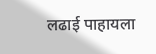लढाई पाहायला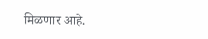मिळणार आहे.